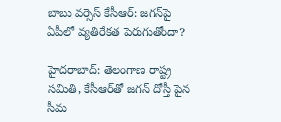బాబు వర్సెస్ కేసీఆర్: జగన్‌పై ఏపీలో వ్యతిరేకత పెరుగుతోందా?

హైదరాబాద్: తెలంగాణ రాష్ట్ర సమితి, కేసీఆర్‌తో జగన్ దోస్తీ పైన సీమ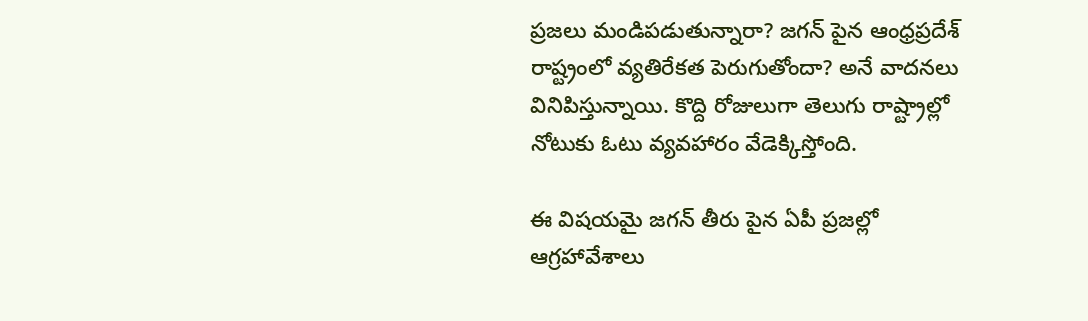ప్రజలు మండిపడుతున్నారా? జగన్ పైన ఆంధ్రప్రదేశ్ రాష్ట్రంలో వ్యతిరేకత పెరుగుతోందా? అనే వాదనలు వినిపిస్తున్నాయి. కొద్ది రోజులుగా తెలుగు రాష్ట్రాల్లో నోటుకు ఓటు వ్యవహారం వేడెక్కిస్తోంది.

ఈ విషయమై జగన్ తీరు పైన ఏపీ ప్రజల్లో ఆగ్రహావేశాలు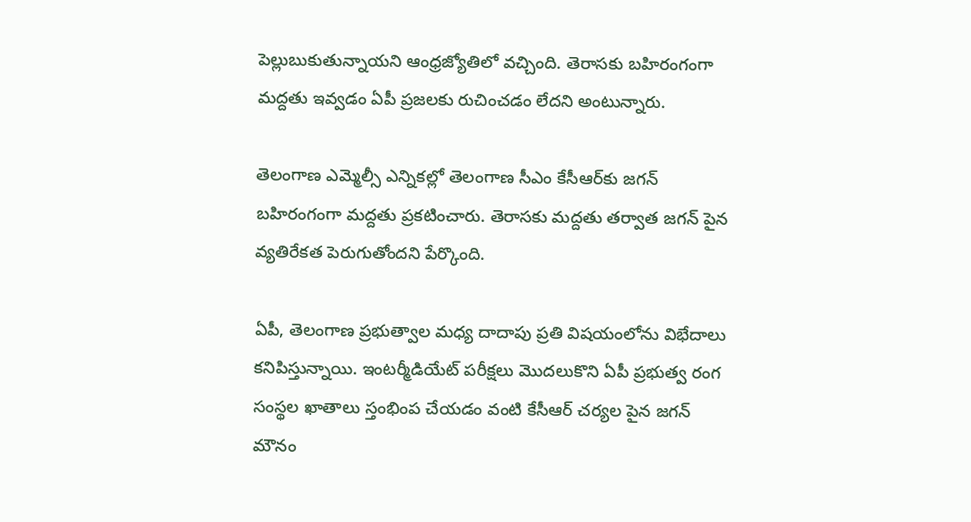పెల్లుబుకుతున్నాయని ఆంధ్రజ్యోతిలో వచ్చింది. తెరాసకు బహిరంగంగా మద్దతు ఇవ్వడం ఏపీ ప్రజలకు రుచించడం లేదని అంటున్నారు.

తెలంగాణ ఎమ్మెల్సీ ఎన్నికల్లో తెలంగాణ సీఎం కేసీఆర్‌కు జగన్ బహిరంగంగా మద్దతు ప్రకటించారు. తెరాసకు మద్దతు తర్వాత జగన్ పైన వ్యతిరేకత పెరుగుతోందని పేర్కొంది.

ఏపీ, తెలంగాణ ప్రభుత్వాల మధ్య దాదాపు ప్రతి విషయంలోను విభేదాలు కనిపిస్తున్నాయి. ఇంటర్మీడియేట్ పరీక్షలు మొదలుకొని ఏపీ ప్రభుత్వ రంగ సంస్థల ఖాతాలు స్తంభింప చేయడం వంటి కేసీఆర్ చర్యల పైన జగన్ మౌనం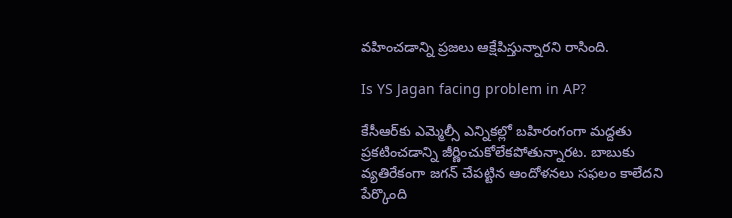వహించడాన్ని ప్రజలు ఆక్షేపిస్తున్నారని రాసింది.

Is YS Jagan facing problem in AP?

కేసీఆర్‌కు ఎమ్మెల్సీ ఎన్నికల్లో బహిరంగంగా మద్దతు ప్రకటించడాన్ని జీర్ణించుకోలేకపోతున్నారట. బాబుకు వ్యతిరేకంగా జగన్ చేపట్టిన ఆందోళనలు సఫలం కాలేదని పేర్కొంది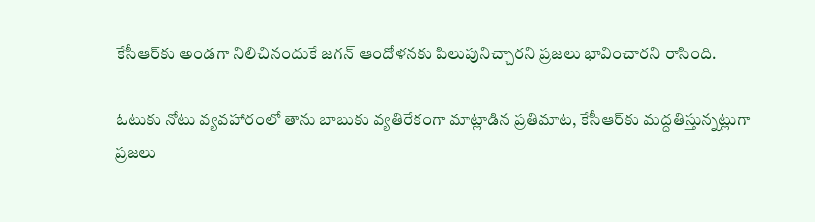కేసీఆర్‌కు అండగా నిలిచినందుకే జగన్ ఆందోళనకు పిలుపునిచ్చారని ప్రజలు భావించారని రాసింది.

ఓటుకు నోటు వ్యవహారంలో తాను బాబుకు వ్యతిరేకంగా మాట్లాడిన ప్రతిమాట, కేసీఆర్‌కు మద్దతిస్తున్నట్లుగా ప్రజలు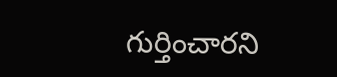గుర్తించారని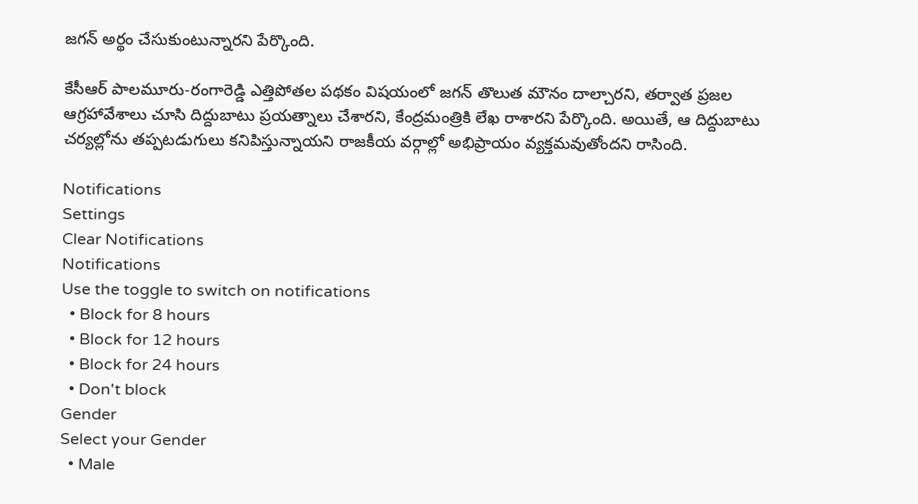జగన్ అర్థం చేసుకుంటున్నారని పేర్కొంది.

కేసీఆర్ పాలమూరు-రంగారెడ్డి ఎత్తిపోతల పథకం విషయంలో జగన్ తొలుత మౌనం దాల్చారని, తర్వాత ప్రజల ఆగ్రహావేశాలు చూసి దిద్దుబాటు ప్రయత్నాలు చేశారని, కేంద్రమంత్రికి లేఖ రాశారని పేర్కొంది. అయితే, ఆ దిద్దుబాటు చర్యల్లోను తప్పటడుగులు కనిపిస్తున్నాయని రాజకీయ వర్గాల్లో అభిప్రాయం వ్యక్తమవుతోందని రాసింది.

Notifications
Settings
Clear Notifications
Notifications
Use the toggle to switch on notifications
  • Block for 8 hours
  • Block for 12 hours
  • Block for 24 hours
  • Don't block
Gender
Select your Gender
  • Male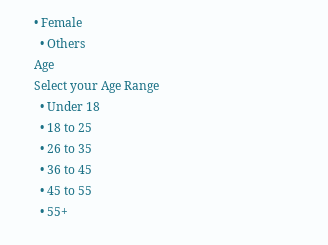• Female
  • Others
Age
Select your Age Range
  • Under 18
  • 18 to 25
  • 26 to 35
  • 36 to 45
  • 45 to 55
  • 55+